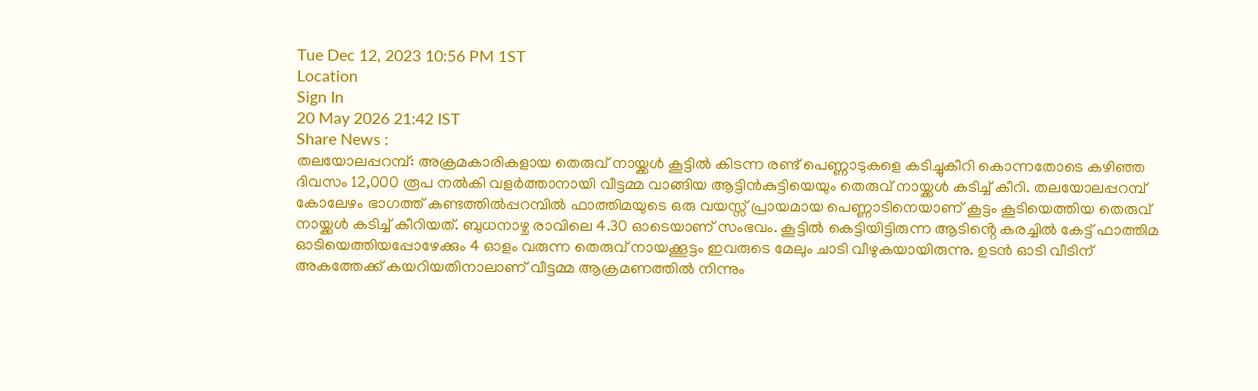Tue Dec 12, 2023 10:56 PM 1ST
Location
Sign In
20 May 2026 21:42 IST
Share News :
തലയോലപ്പറമ്പ്: അക്രമകാരികളായ തെരുവ് നായ്ക്കൾ കൂട്ടിൽ കിടന്ന രണ്ട് പെണ്ണാടുകളെ കടിച്ചുകീറി കൊന്നതോടെ കഴിഞ്ഞ ദിവസം 12,000 രൂപ നൽകി വളർത്താനായി വീട്ടമ്മ വാങ്ങിയ ആട്ടിൻകുട്ടിയെയും തെരുവ് നായ്ക്കൾ കടിച്ച് കീറി. തലയോലപ്പറമ്പ് കോലേഴം ഭാഗത്ത് കണ്ടത്തിൽപ്പറമ്പിൽ ഫാത്തിമയുടെ ഒരു വയസ്സ് പ്രായമായ പെണ്ണാടിനെയാണ് കൂട്ടം കൂടിയെത്തിയ തെരുവ് നായ്ക്കൾ കടിച്ച് കീറിയത്. ബുധനാഴ്ച രാവിലെ 4.30 ഓടെയാണ് സംഭവം. കൂട്ടിൽ കെട്ടിയിട്ടിരുന്ന ആടിൻ്റെ കരച്ചിൽ കേട്ട് ഫാത്തിമ ഓടിയെത്തിയപ്പോഴേക്കും 4 ഓളം വരുന്ന തെരുവ് നായക്കൂട്ടം ഇവരുടെ മേലും ചാടി വീഴുകയായിരുന്നു. ഉടൻ ഓടി വീടിന് അകത്തേക്ക് കയറിയതിനാലാണ് വീട്ടമ്മ ആക്രമണത്തിൽ നിന്നും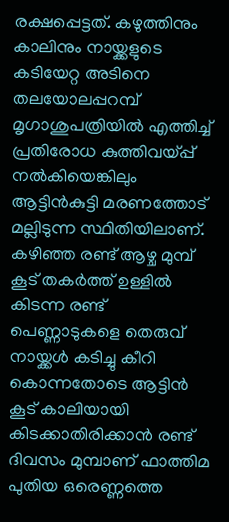രക്ഷപ്പെട്ടത്. കഴുത്തിനും കാലിനും നായ്ക്കളുടെ കടിയേറ്റ അടിനെ തലയോലപ്പറമ്പ് മൃഗാശുപത്രിയിൽ എത്തിച്ച് പ്രതിരോധ കുത്തിവയ്പ്പ് നൽകിയെങ്കിലും ആട്ടിൻകുട്ടി മരണത്തോട് മല്ലിടുന്ന സ്ഥിതിയിലാണ്. കഴിഞ്ഞ രണ്ട് ആഴ്ച മുമ്പ് കൂട് തകർത്ത് ഉള്ളിൽ കിടന്ന രണ്ട് പെണ്ണാടുകളെ തെരുവ് നായ്ക്കൾ കടിച്ചു കീറി കൊന്നതോടെ ആട്ടിൻ കൂട് കാലിയായി കിടക്കാതിരിക്കാൻ രണ്ട് ദിവസം മുമ്പാണ് ഫാത്തിമ പുതിയ ഒരെണ്ണത്തെ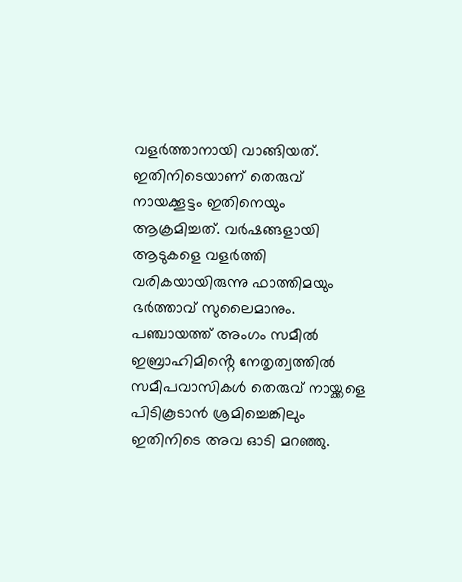വളർത്താനായി വാങ്ങിയത്. ഇതിനിടെയാണ് തെരുവ് നായക്കൂട്ടം ഇതിനെയും ആക്രമിച്ചത്. വർഷങ്ങളായി ആടുകളെ വളർത്തി വരികയായിരുന്നു ഫാത്തിമയും ഭർത്താവ് സുലൈമാനും. പഞ്ചായത്ത് അംഗം സമീൽ ഇബ്രാഹിമിൻ്റെ നേതൃത്വത്തിൽ സമീപവാസികൾ തെരുവ് നായ്ക്കളെ പിടികൂടാൻ ശ്രമിച്ചെങ്കിലും ഇതിനിടെ അവ ഓടി മറഞ്ഞു.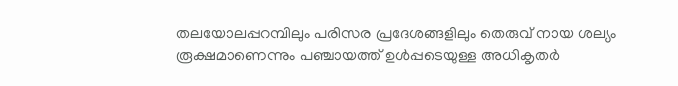തലയോലപ്പറമ്പിലും പരിസര പ്രദേശങ്ങളിലും തെരുവ് നായ ശല്യം രൂക്ഷമാണെന്നും പഞ്ചായത്ത് ഉൾപ്പടെയുള്ള അധികൃതർ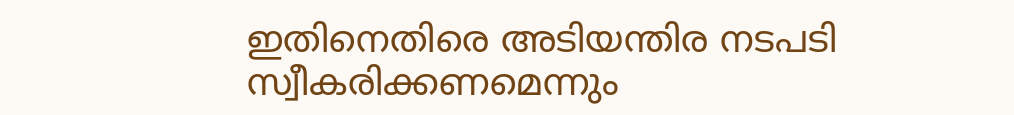ഇതിനെതിരെ അടിയന്തിര നടപടി സ്വീകരിക്കണമെന്നും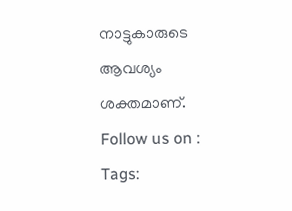നാട്ടുകാരുടെ ആവശ്യം ശക്തമാണ്.
Follow us on :
Tags: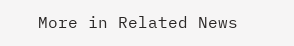More in Related News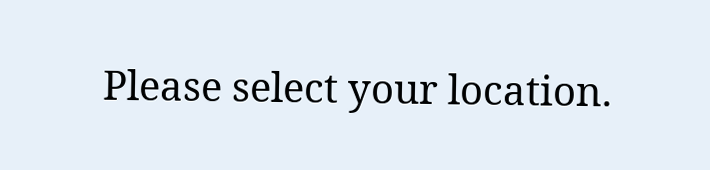Please select your location.